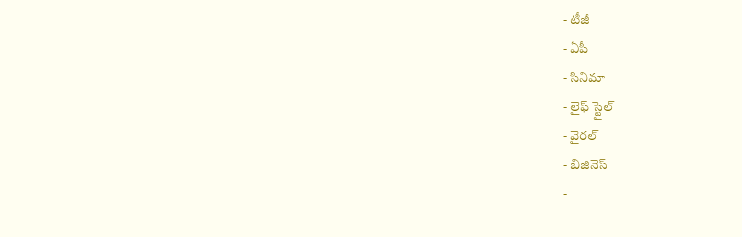- టీజీ
- ఏపీ
- సినిమా
- లైఫ్ స్టైల్
- వైరల్
- బిజినెస్
-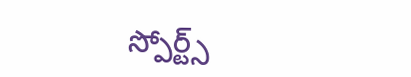స్పోర్ట్స్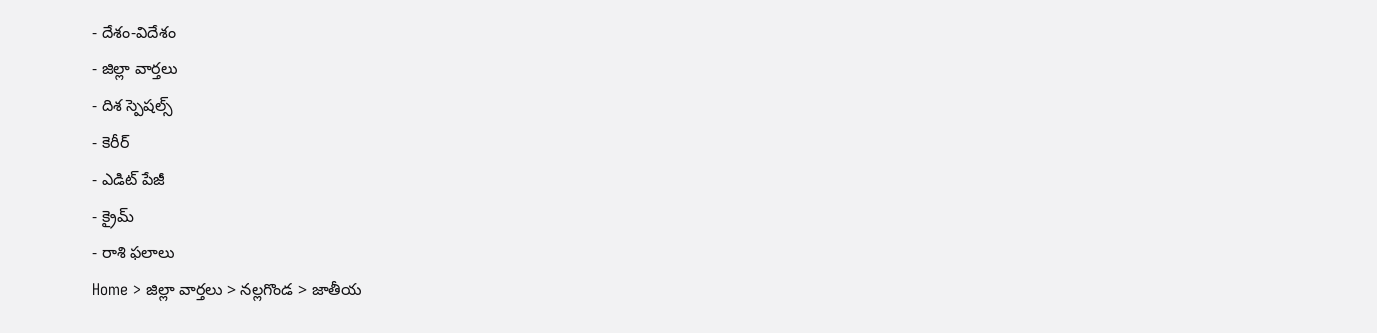- దేశం-విదేశం
- జిల్లా వార్తలు
- దిశ స్పెషల్స్
- కెరీర్
- ఎడిట్ పేజీ
- క్రైమ్
- రాశి ఫలాలు
Home > జిల్లా వార్తలు > నల్లగొండ > జాతీయ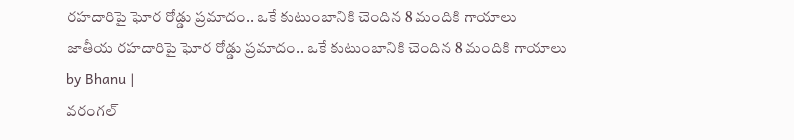రహదారిపై ఘోర రోడ్డు ప్రమాదం.. ఒకే కుటుంబానికి చెందిన 8 మందికి గాయాలు
జాతీయ రహదారిపై ఘోర రోడ్డు ప్రమాదం.. ఒకే కుటుంబానికి చెందిన 8 మందికి గాయాలు
by Bhanu |
వరంగల్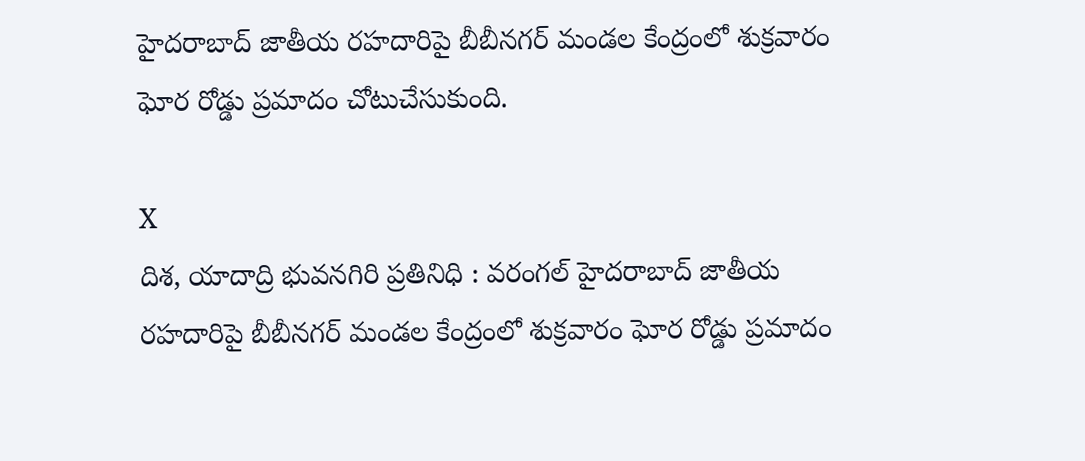హైదరాబాద్ జాతీయ రహదారిపై బీబీనగర్ మండల కేంద్రంలో శుక్రవారం ఘోర రోడ్డు ప్రమాదం చోటుచేసుకుంది.

X
దిశ, యాదాద్రి భువనగిరి ప్రతినిధి : వరంగల్ హైదరాబాద్ జాతీయ రహదారిపై బీబీనగర్ మండల కేంద్రంలో శుక్రవారం ఘోర రోడ్డు ప్రమాదం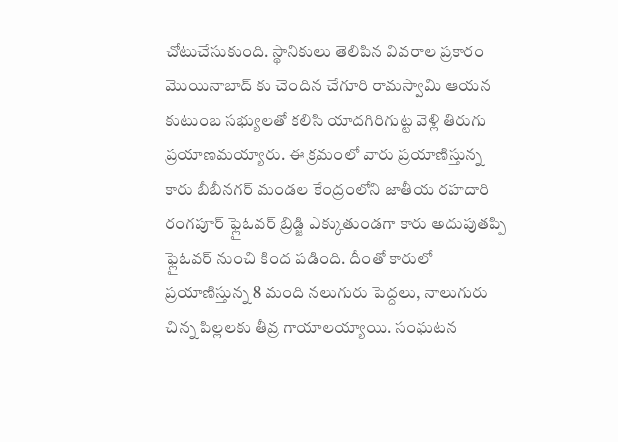చోటుచేసుకుంది. స్థానికులు తెలిపిన వివరాల ప్రకారం మొయినాబాద్ కు చెందిన చేగూరి రామస్వామి ఆయన కుటుంబ సభ్యులతో కలిసి యాదగిరిగుట్ట వెళ్లి తిరుగు ప్రయాణమయ్యారు. ఈ క్రమంలో వారు ప్రయాణిస్తున్న కారు బీబీనగర్ మండల కేంద్రంలోని జాతీయ రహదారి రంగపూర్ ఫ్లైఓవర్ బ్రిడ్జి ఎక్కుతుండగా కారు అదుపుతప్పి ఫ్లైఓవర్ నుంచి కింద పడింది. దీంతో కారులో ప్రయాణిస్తున్న 8 మంది నలుగురు పెద్దలు, నాలుగురు చిన్న పిల్లలకు తీవ్ర గాయాలయ్యాయి. సంఘటన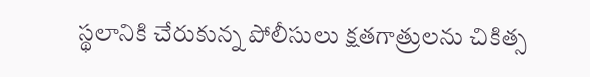స్థలానికి చేరుకున్న పోలీసులు క్షతగాత్రులను చికిత్స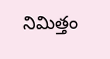నిమిత్తం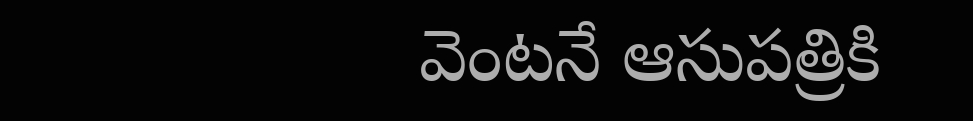వెంటనే ఆసుపత్రికి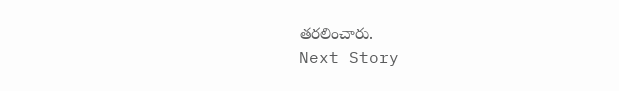తరలించారు.
Next Story